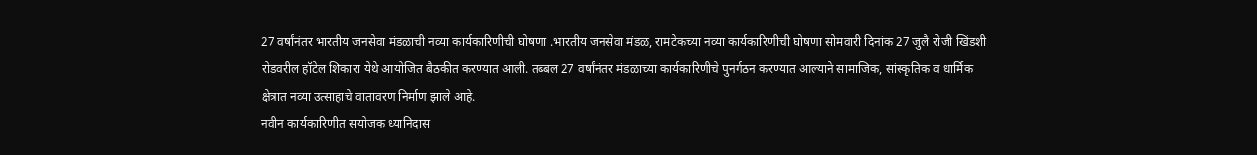27 वर्षांनंतर भारतीय जनसेवा मंडळाची नव्या कार्यकारिणीची घोषणा .भारतीय जनसेवा मंडळ, रामटेकच्या नव्या कार्यकारिणीची घोषणा सोमवारी दिनांक 27 जुलै रोजी खिंडशी रोडवरील हॉटेल शिकारा येथे आयोजित बैठकीत करण्यात आली. तब्बल 27 वर्षांनंतर मंडळाच्या कार्यकारिणीचे पुनर्गठन करण्यात आल्याने सामाजिक, सांस्कृतिक व धार्मिक क्षेत्रात नव्या उत्साहाचे वातावरण निर्माण झाले आहे.
नवीन कार्यकारिणीत सयोजक ध्यानिदास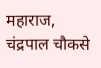महाराज, चंद्रपाल चौकसे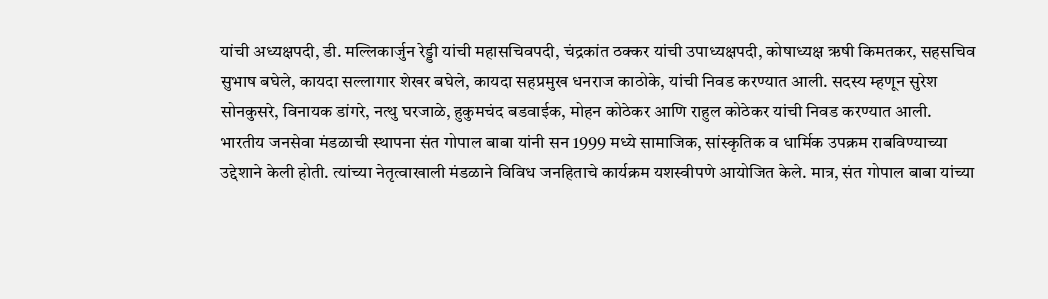यांची अध्यक्षपदी, डी. मल्लिकार्जुन रेड्डी यांची महासचिवपदी, चंद्रकांत ठक्कर यांची उपाध्यक्षपदी, कोषाध्यक्ष ऋषी किमतकर, सहसचिव सुभाष बघेले, कायदा सल्लागार शेखर बघेले, कायदा सहप्रमुख धनराज काठोके, यांची निवड करण्यात आली. सदस्य म्हणून सुरेश सोनकुसरे, विनायक डांगरे, नत्थु घरजाळे, हुकुमचंद बडवाईक, मोहन कोठेकर आणि राहुल कोठेकर यांची निवड करण्यात आली.
भारतीय जनसेवा मंडळाची स्थापना संत गोपाल बाबा यांनी सन 1999 मध्ये सामाजिक, सांस्कृतिक व धार्मिक उपक्रम राबविण्याच्या उद्देशाने केली होती. त्यांच्या नेतृत्वाखाली मंडळाने विविध जनहिताचे कार्यक्रम यशस्वीपणे आयोजित केले. मात्र, संत गोपाल बाबा यांच्या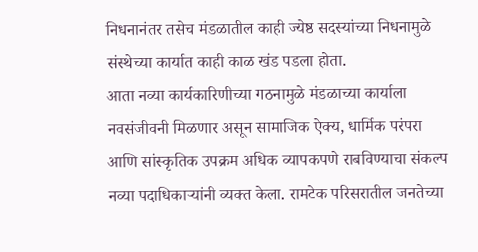निधनानंतर तसेच मंडळातील काही ज्येष्ठ सदस्यांच्या निधनामुळे संस्थेच्या कार्यात काही काळ खंड पडला होता.
आता नव्या कार्यकारिणीच्या गठनामुळे मंडळाच्या कार्याला नवसंजीवनी मिळणार असून सामाजिक ऐक्य, धार्मिक परंपरा आणि सांस्कृतिक उपक्रम अधिक व्यापकपणे राबविण्याचा संकल्प नव्या पदाधिकाऱ्यांनी व्यक्त केला. रामटेक परिसरातील जनतेच्या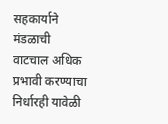सहकार्याने मंडळाची वाटचाल अधिक प्रभावी करण्याचा निर्धारही यावेळी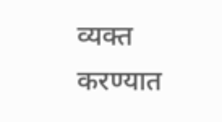व्यक्त करण्यात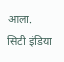आला.
सिटी इंडिया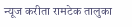न्यूज करीता रामटेक तालुका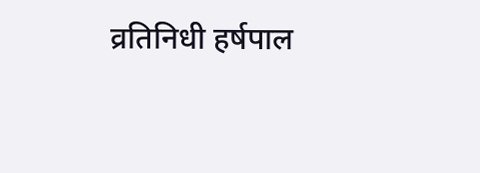व्रतिनिधी हर्षपाल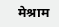मेश्राम